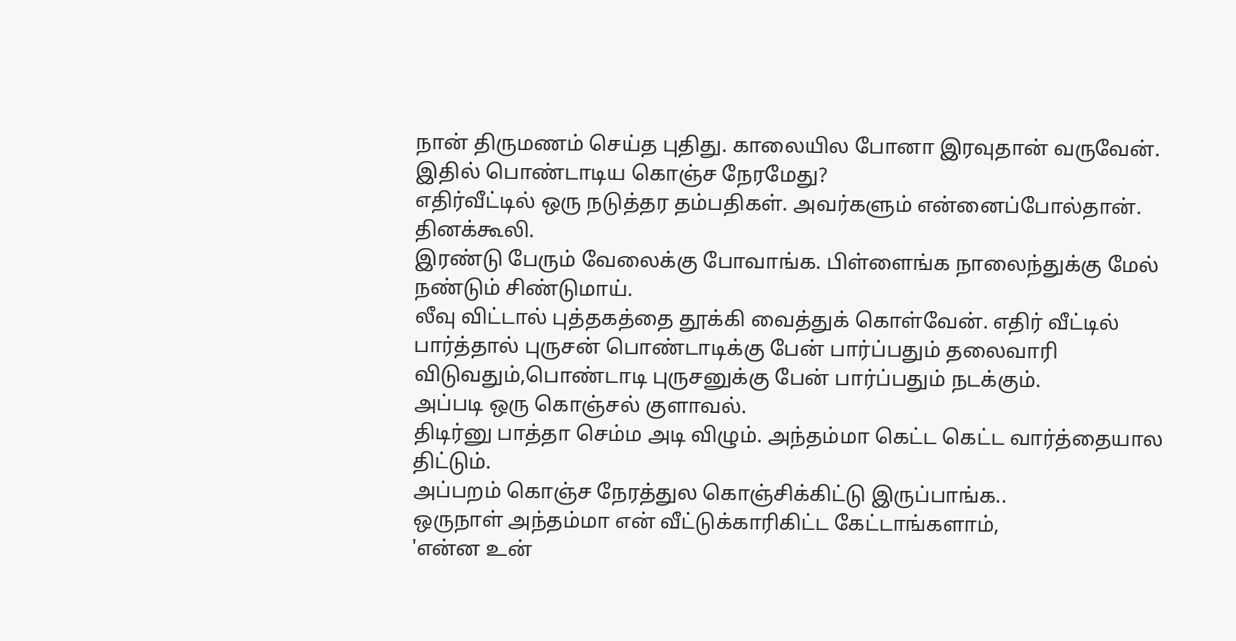நான் திருமணம் செய்த புதிது. காலையில போனா இரவுதான் வருவேன். இதில் பொண்டாடிய கொஞ்ச நேரமேது?
எதிர்வீட்டில் ஒரு நடுத்தர தம்பதிகள். அவர்களும் என்னைப்போல்தான். தினக்கூலி.
இரண்டு பேரும் வேலைக்கு போவாங்க. பிள்ளைங்க நாலைந்துக்கு மேல் நண்டும் சிண்டுமாய்.
லீவு விட்டால் புத்தகத்தை தூக்கி வைத்துக் கொள்வேன். எதிர் வீட்டில் பார்த்தால் புருசன் பொண்டாடிக்கு பேன் பார்ப்பதும் தலைவாரி விடுவதும்,பொண்டாடி புருசனுக்கு பேன் பார்ப்பதும் நடக்கும்.
அப்படி ஒரு கொஞ்சல் குளாவல்.
திடிர்னு பாத்தா செம்ம அடி விழும். அந்தம்மா கெட்ட கெட்ட வார்த்தையால திட்டும்.
அப்பறம் கொஞ்ச நேரத்துல கொஞ்சிக்கிட்டு இருப்பாங்க..
ஒருநாள் அந்தம்மா என் வீட்டுக்காரிகிட்ட கேட்டாங்களாம்,
'என்ன உன்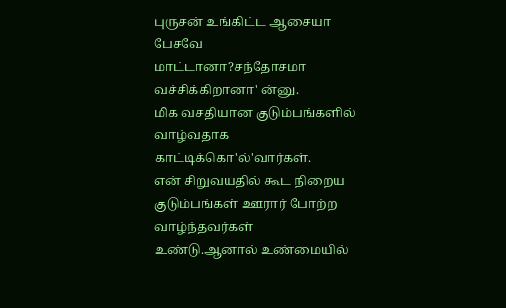புருசன் உங்கிட்ட ஆசையா பேசவே மாட்டானா?சந்தோசமா வச்சிக்கிறானா' ன்னு.
மிக வசதியான குடும்பங்களில் வாழ்வதாக காட்டிக்கொ'ல்'வார்கள்.
என் சிறுவயதில் கூட நிறைய குடும்பங்கள் ஊரார் போற்ற வாழ்ந்தவர்கள் உண்டு.ஆனால் உண்மையில்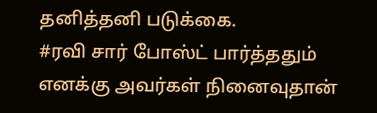தனித்தனி படுக்கை.
#ரவி சார் போஸ்ட் பார்த்ததும் எனக்கு அவர்கள் நினைவுதான்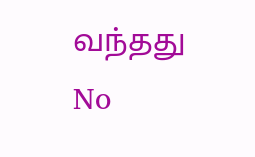வந்தது
No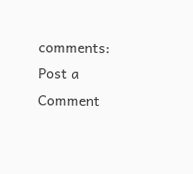comments:
Post a Comment